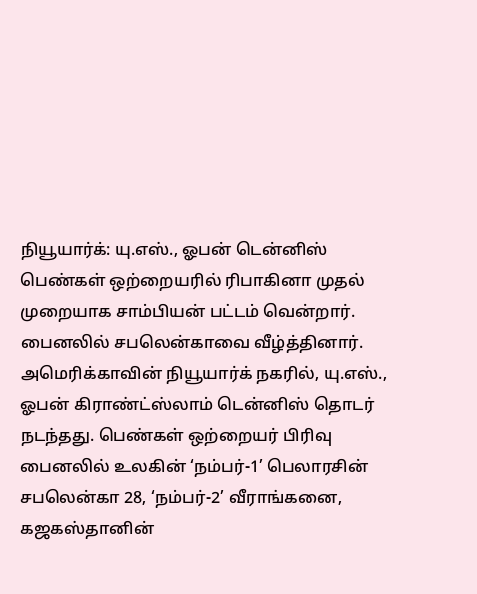நியூயார்க்: யு.எஸ்., ஓபன் டென்னிஸ் பெண்கள் ஒற்றையரில் ரிபாகினா முதல் முறையாக சாம்பியன் பட்டம் வென்றார். பைனலில் சபலென்காவை வீழ்த்தினார்.
அமெரிக்காவின் நியூயார்க் நகரில், யு.எஸ்., ஓபன் கிராண்ட்ஸ்லாம் டென்னிஸ் தொடர் நடந்தது. பெண்கள் ஒற்றையர் பிரிவு பைனலில் உலகின் ‘நம்பர்-1’ பெலாரசின் சபலென்கா 28, ‘நம்பர்-2’ வீராங்கனை, கஜகஸ்தானின்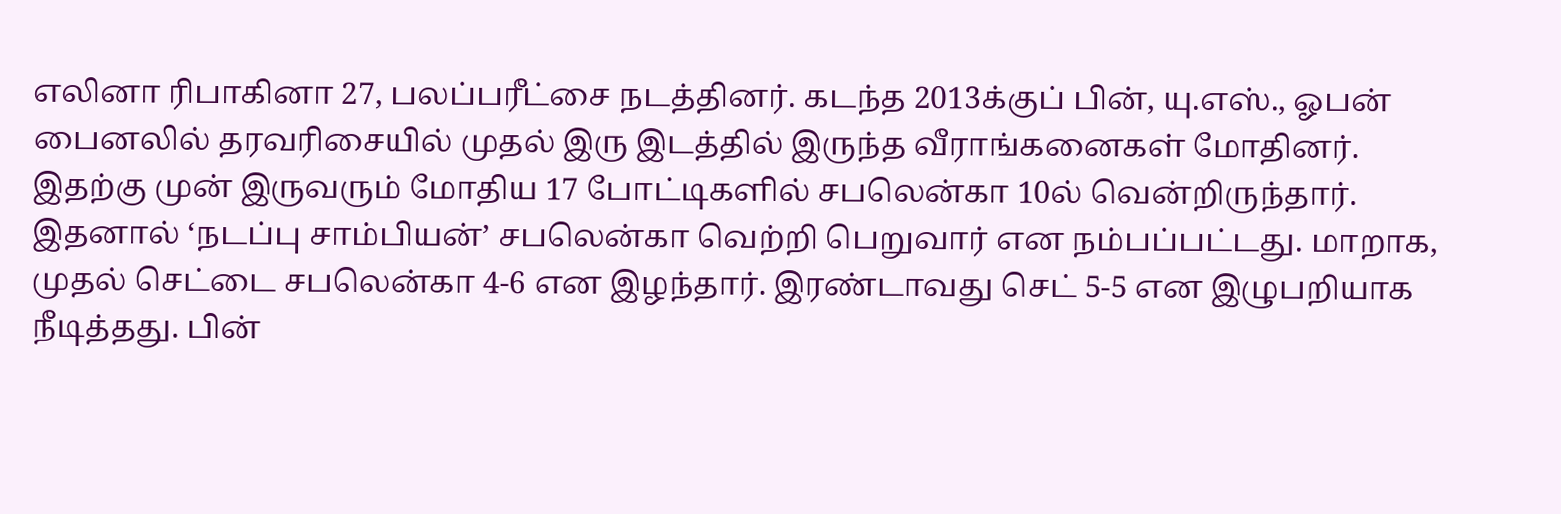எலினா ரிபாகினா 27, பலப்பரீட்சை நடத்தினர். கடந்த 2013க்குப் பின், யு.எஸ்., ஓபன் பைனலில் தரவரிசையில் முதல் இரு இடத்தில் இருந்த வீராங்கனைகள் மோதினர்.
இதற்கு முன் இருவரும் மோதிய 17 போட்டிகளில் சபலென்கா 10ல் வென்றிருந்தார். இதனால் ‘நடப்பு சாம்பியன்’ சபலென்கா வெற்றி பெறுவார் என நம்பப்பட்டது. மாறாக, முதல் செட்டை சபலென்கா 4-6 என இழந்தார். இரண்டாவது செட் 5-5 என இழுபறியாக நீடித்தது. பின்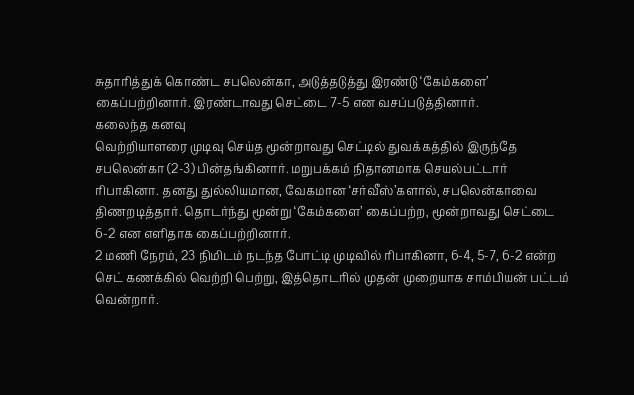சுதாரித்துக் கொண்ட சபலென்கா, அடுத்தடுத்து இரண்டு ‘கேம்களை’ கைப்பற்றினார். இரண்டாவது செட்டை 7-5 என வசப்படுத்தினார்.
கலைந்த கனவு
வெற்றியாளரை முடிவு செய்த மூன்றாவது செட்டில் துவக்கத்தில் இருந்தே சபலென்கா (2-3) பின்தங்கினார். மறுபக்கம் நிதானமாக செயல்பட்டார் ரிபாகினா. தனது துல்லியமான, வேகமான ‘சர்வீஸ்’களால், சபலென்காவை திணறடித்தார். தொடர்ந்து மூன்று ‘கேம்களை’ கைப்பற்ற, மூன்றாவது செட்டை 6-2 என எளிதாக கைப்பற்றினார்.
2 மணி நேரம், 23 நிமிடம் நடந்த போட்டி முடிவில் ரிபாகினா, 6-4, 5-7, 6-2 என்ற செட் கணக்கில் வெற்றி பெற்று, இத்தொடரில் முதன் முறையாக சாம்பியன் பட்டம் வென்றார்.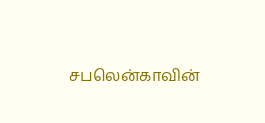சபலென்காவின்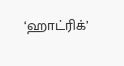‘ஹாட்ரிக்’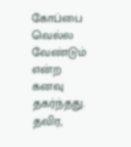கோப்பை வெல்ல வேண்டும் என்ற கனவு தகர்ந்தது. தவிர,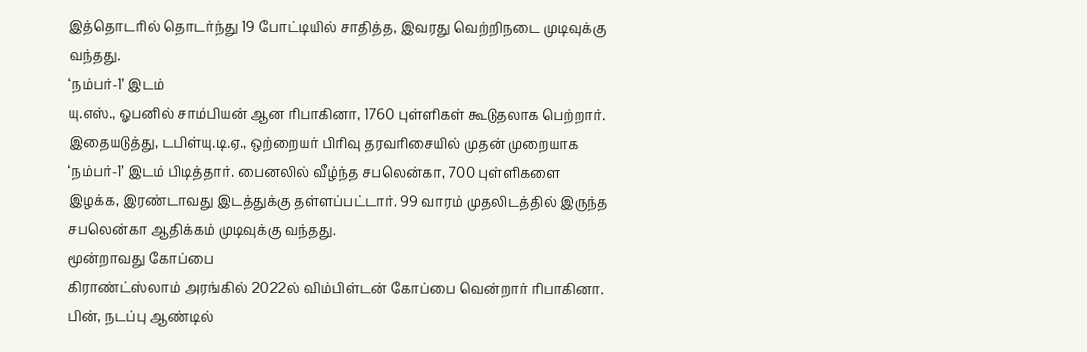இத்தொடரில் தொடர்ந்து 19 போட்டியில் சாதித்த, இவரது வெற்றிநடை முடிவுக்கு வந்தது.
‘நம்பர்-1’ இடம்
யு.எஸ்., ஓபனில் சாம்பியன் ஆன ரிபாகினா, 1760 புள்ளிகள் கூடுதலாக பெற்றார். இதையடுத்து, டபிள்யு.டி.ஏ., ஒற்றையர் பிரிவு தரவரிசையில் முதன் முறையாக ‘நம்பர்-1’ இடம் பிடித்தார். பைனலில் வீழ்ந்த சபலென்கா, 700 புள்ளிகளை இழக்க, இரண்டாவது இடத்துக்கு தள்ளப்பட்டார். 99 வாரம் முதலிடத்தில் இருந்த சபலென்கா ஆதிக்கம் முடிவுக்கு வந்தது.
மூன்றாவது கோப்பை
கிராண்ட்ஸ்லாம் அரங்கில் 2022ல் விம்பிள்டன் கோப்பை வென்றார் ரிபாகினா. பின், நடப்பு ஆண்டில்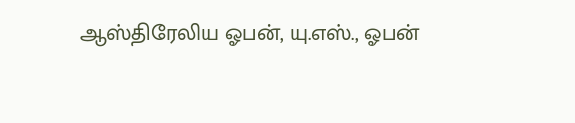ஆஸ்திரேலிய ஓபன், யு.எஸ்., ஓபன்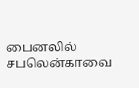பைனலில் சபலென்காவை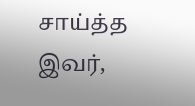சாய்த்த இவர்,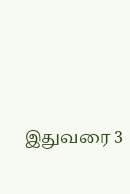இதுவரை 3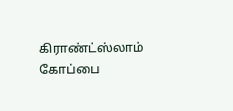கிராண்ட்ஸ்லாம் கோப்பை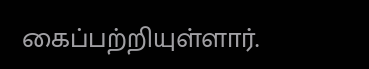கைப்பற்றியுள்ளார்.